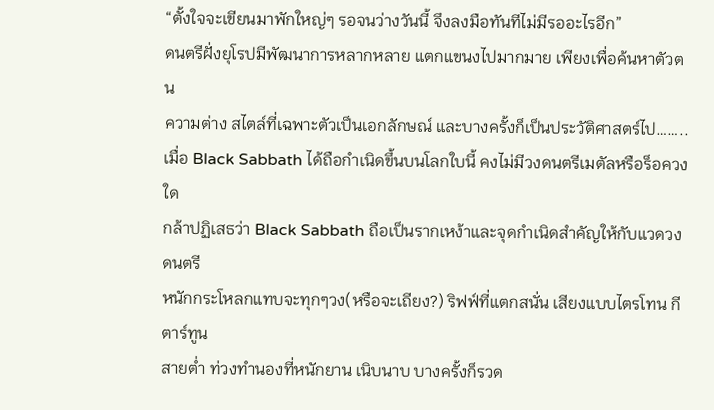“ตั้งใจจะเขียนมาพักใหญ่ๆ รอจนว่างวันนี้ จึงลงมือทันทีไม่มีรออะไรอีก”
ดนตรีฝั่งยุโรปมีพัฒนาการหลากหลาย แตกแขนงไปมากมาย เพียงเพื่อค้นหาตัวตน
ความต่าง สไตล์ที่เฉพาะตัวเป็นเอกลักษณ์ และบางครั้งก็เป็นประวัติศาสตร์ไป……..
เมื่อ Black Sabbath ได้ถือกำเนิดขึ้นบนโลกใบนี้ คงไม่มีวงดนตรีเมตัลหรือร็อควงใด
กล้าปฏิเสธว่า Black Sabbath ถือเป็นรากเหง้าและจุดกำเนิดสำคัญให้กับแวดวงดนตรี
หนักกระโหลกแทบจะทุกๆวง(หรือจะเถียง?) ริฟฟ์ที่แตกสนั่น เสียงแบบไตรโทน กีตาร์ทูน
สายต่ำ ท่วงทำนองที่หนักยาน เนิบนาบ บางครั้งก็รวด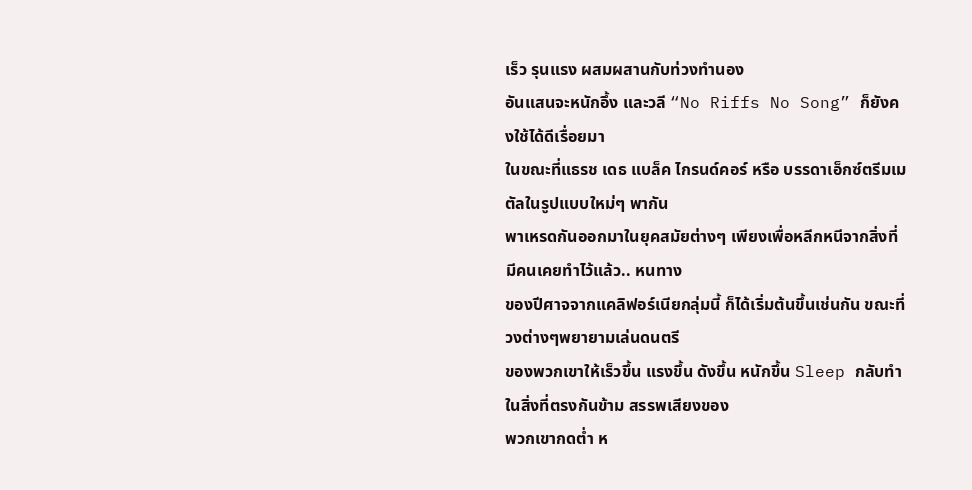เร็ว รุนแรง ผสมผสานกับท่วงทำนอง
อันแสนจะหนักอึ้ง และวลี “No Riffs No Song” ก็ยังคงใช้ได้ดีเรื่อยมา
ในขณะที่แธรช เดธ แบล็ค ไกรนด์คอร์ หรือ บรรดาเอ็กซ์ตรีมเมตัลในรูปแบบใหม่ๆ พากัน
พาเหรดกันออกมาในยุคสมัยต่างๆ เพียงเพื่อหลีกหนีจากสิ่งที่มีคนเคยทำไว้แล้ว.. หนทาง
ของปีศาจจากแคลิฟอร์เนียกลุ่มนี้ ก็ได้เริ่มต้นขึ้นเช่นกัน ขณะที่วงต่างๆพยายามเล่นดนตรี
ของพวกเขาให้เร็วขึ้น แรงขึ้น ดังขึ้น หนักขึ้น Sleep กลับทำในสิ่งที่ตรงกันข้าม สรรพเสียงของ
พวกเขากดต่ำ ห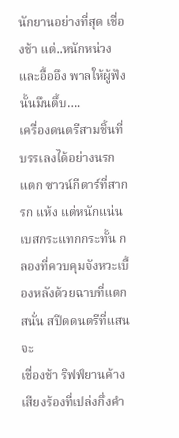นักยานอย่างที่สุด เชื่องช้า แต่..หนักหน่วงและอื้ออึง พาลให้ผู้ฟังนั้นมึนตึ้บ….
เครื่องดนตรีสามชิ้นที่บรรเลงได้อย่างนรกแตก ซาวน์กีตาร์ที่สาก รก แห้ง แต่หนักแน่น
เบสกระแทกกระทั้น กลองที่ควบคุมจังหวะเบื้องหลังด้วยฉาบที่แตกสนั่น สปีดดนตรีที่แสนจะ
เชื่องช้า ริฟฟ์ยานค้าง เสียงร้องที่เปล่งกึ่งคำ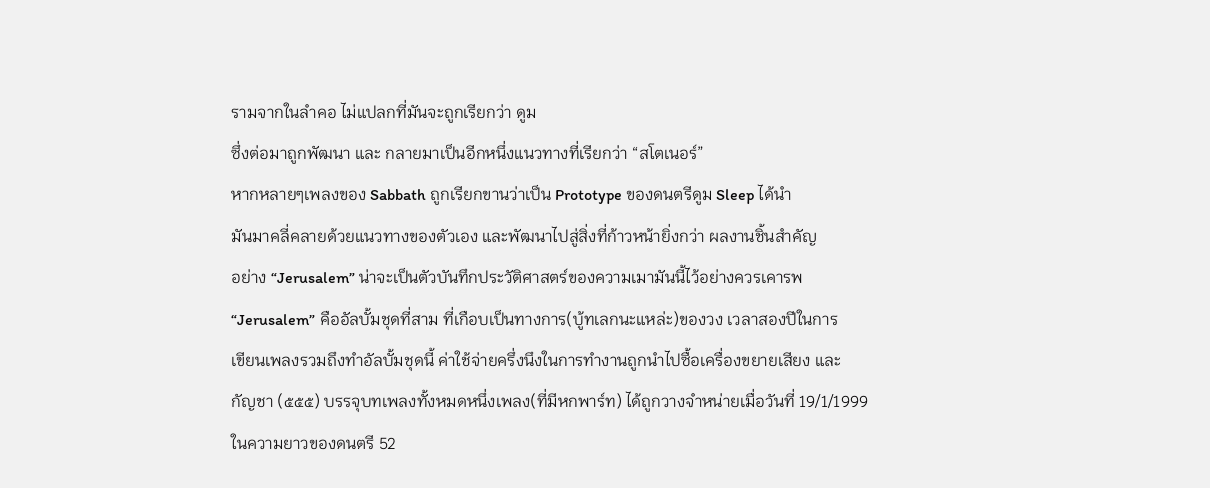รามจากในลำคอ ไม่แปลกที่มันจะถูกเรียกว่า ดูม
ซึ่งต่อมาถูกพัฒนา และ กลายมาเป็นอีกหนึ่งแนวทางที่เรียกว่า “สโตเนอร์”
หากหลายๆเพลงของ Sabbath ถูกเรียกขานว่าเป็น Prototype ของดนตรีดูม Sleep ได้นำ
มันมาคลี่คลายด้วยแนวทางของตัวเอง และพัฒนาไปสู่สิ่งที่ก้าวหน้ายิ่งกว่า ผลงานชิ้นสำคัญ
อย่าง “Jerusalem” น่าจะเป็นตัวบันทึกประวัติศาสตร์ของความเมามันนี้ไว้อย่างควรเคารพ
“Jerusalem” คืออัลบั้มชุดที่สาม ที่เกือบเป็นทางการ(บู้ทเลกนะแหล่ะ)ของวง เวลาสองปีในการ
เขียนเพลงรวมถึงทำอัลบั้มชุดนี้ ค่าใช้จ่ายครึ่งนึงในการทำงานถูกนำไปซื้อเครื่องขยายเสียง และ
กัญชา (๕๕๕) บรรจุบทเพลงทั้งหมดหนึ่งเพลง(ที่มีหกพาร์ท) ได้ถูกวางจำหน่ายเมื่อวันที่ 19/1/1999
ในความยาวของดนตรี 52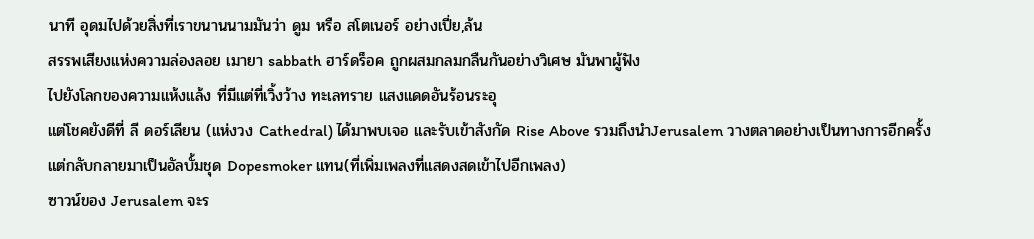นาที อุดมไปด้วยสิ่งที่เราขนานนามมันว่า ดูม หรือ สโตเนอร์ อย่างเปี่ย,ล้น
สรรพเสียงแห่งความล่องลอย เมายา sabbath ฮาร์ดร็อค ถูกผสมกลมกลืนกันอย่างวิเศษ มันพาผู้ฟัง
ไปยังโลกของความแห้งแล้ง ที่มีแต่ที่เวิ้งว้าง ทะเลทราย แสงแดดอันร้อนระอุ
แต่โชคยังดีที่ ลี ดอร์เลียน (แห่งวง Cathedral) ได้มาพบเจอ และรับเข้าสังกัด Rise Above รวมถึงนำJerusalem วางตลาดอย่างเป็นทางการอีกครั้ง
แต่กลับกลายมาเป็นอัลบั้มชุด Dopesmoker แทน(ที่เพิ่มเพลงที่แสดงสดเข้าไปอีกเพลง)
ซาวน์ของ Jerusalem จะร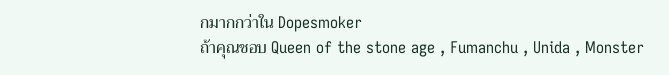กมากกว่าใน Dopesmoker
ถ้าคุณชอบ Queen of the stone age , Fumanchu , Unida , Monster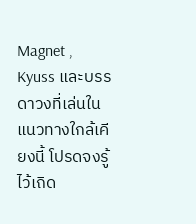Magnet , Kyuss และบรรดาวงที่เล่นในแนวทางใกล้เคียงนี้ โปรดจงรู้ไว้เถิด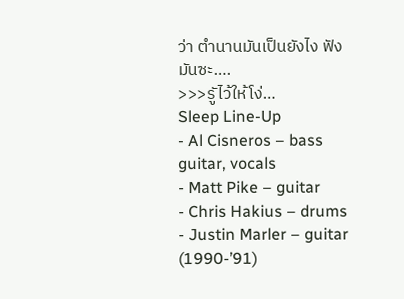ว่า ตำนานมันเป็นยังไง ฟังมันซะ….
>>>รูัไว้ให้โง่…
Sleep Line-Up
- Al Cisneros – bass guitar, vocals
- Matt Pike – guitar
- Chris Hakius – drums
- Justin Marler – guitar (1990-’91)